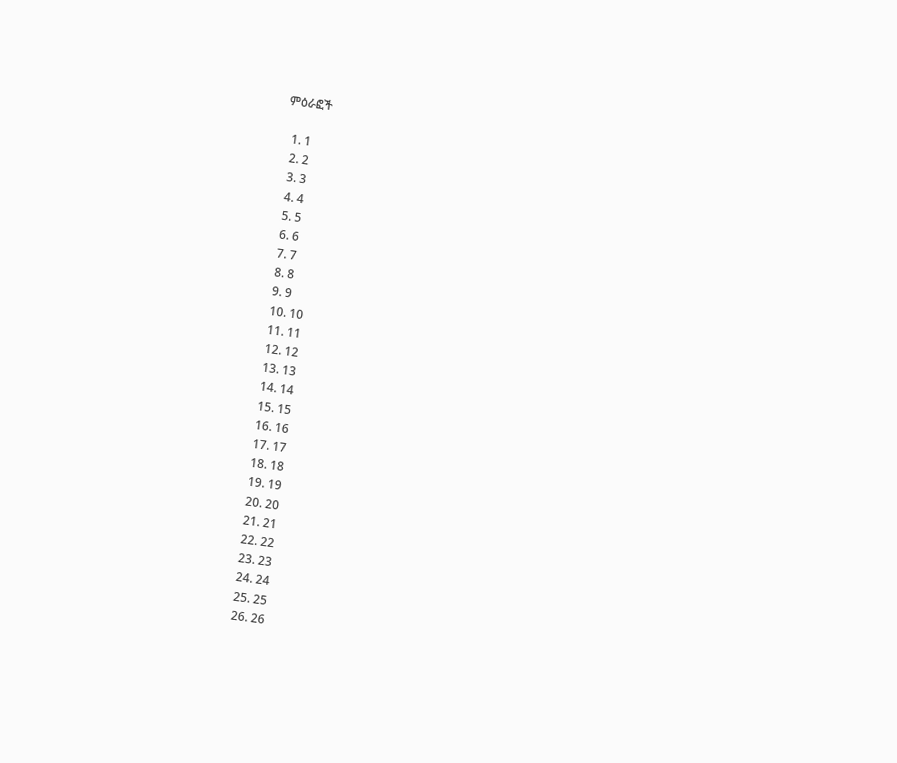ምዕራፎች

  1. 1
  2. 2
  3. 3
  4. 4
  5. 5
  6. 6
  7. 7
  8. 8
  9. 9
  10. 10
  11. 11
  12. 12
  13. 13
  14. 14
  15. 15
  16. 16
  17. 17
  18. 18
  19. 19
  20. 20
  21. 21
  22. 22
  23. 23
  24. 24
  25. 25
  26. 26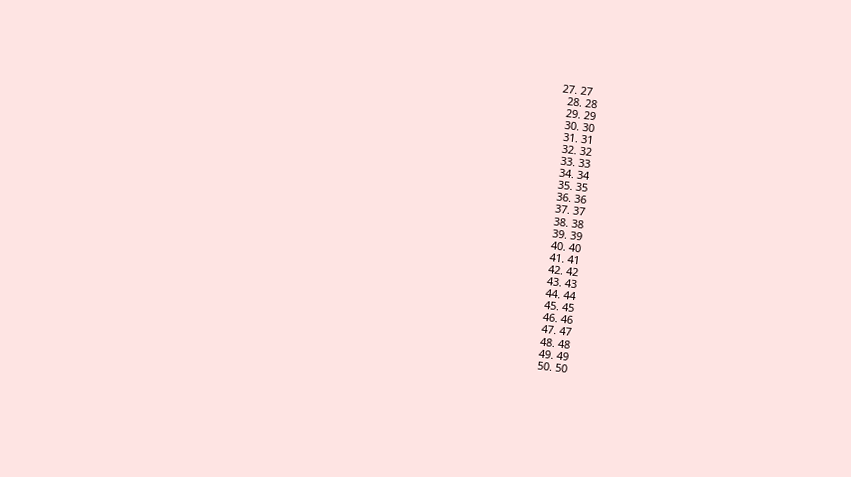27. 27
  28. 28
  29. 29
  30. 30
  31. 31
  32. 32
  33. 33
  34. 34
  35. 35
  36. 36
  37. 37
  38. 38
  39. 39
  40. 40
  41. 41
  42. 42
  43. 43
  44. 44
  45. 45
  46. 46
  47. 47
  48. 48
  49. 49
  50. 50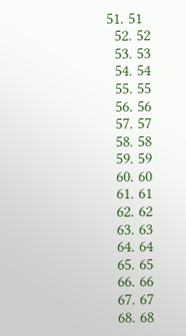51. 51
  52. 52
  53. 53
  54. 54
  55. 55
  56. 56
  57. 57
  58. 58
  59. 59
  60. 60
  61. 61
  62. 62
  63. 63
  64. 64
  65. 65
  66. 66
  67. 67
  68. 68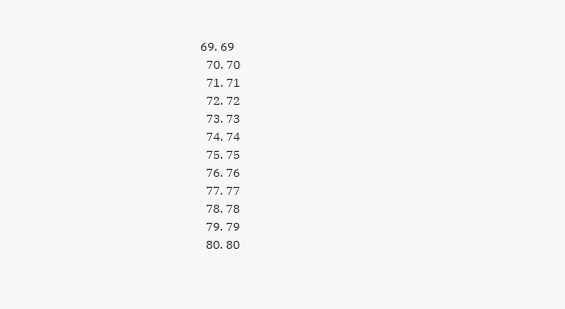69. 69
  70. 70
  71. 71
  72. 72
  73. 73
  74. 74
  75. 75
  76. 76
  77. 77
  78. 78
  79. 79
  80. 80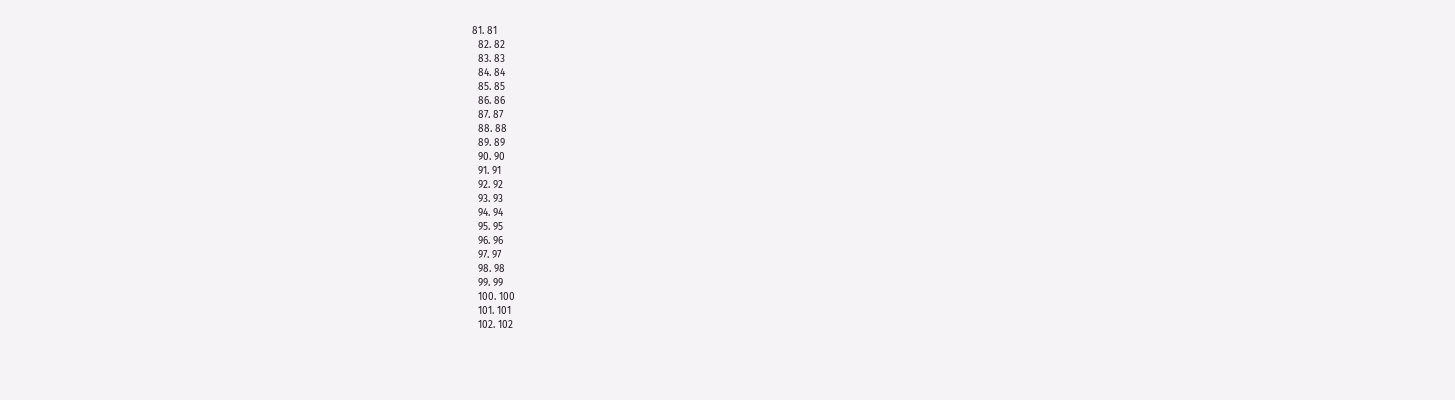81. 81
  82. 82
  83. 83
  84. 84
  85. 85
  86. 86
  87. 87
  88. 88
  89. 89
  90. 90
  91. 91
  92. 92
  93. 93
  94. 94
  95. 95
  96. 96
  97. 97
  98. 98
  99. 99
  100. 100
  101. 101
  102. 102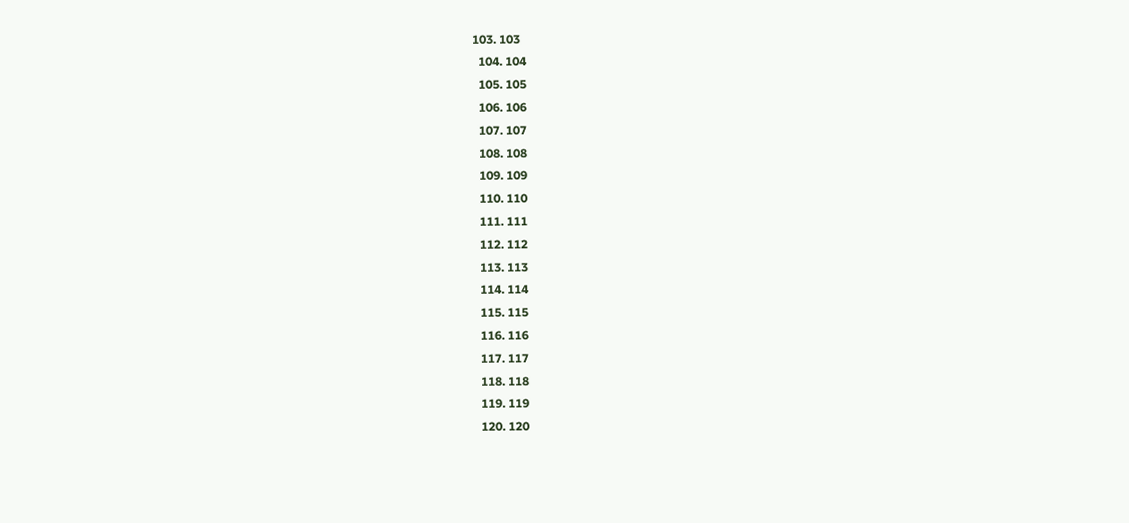103. 103
  104. 104
  105. 105
  106. 106
  107. 107
  108. 108
  109. 109
  110. 110
  111. 111
  112. 112
  113. 113
  114. 114
  115. 115
  116. 116
  117. 117
  118. 118
  119. 119
  120. 120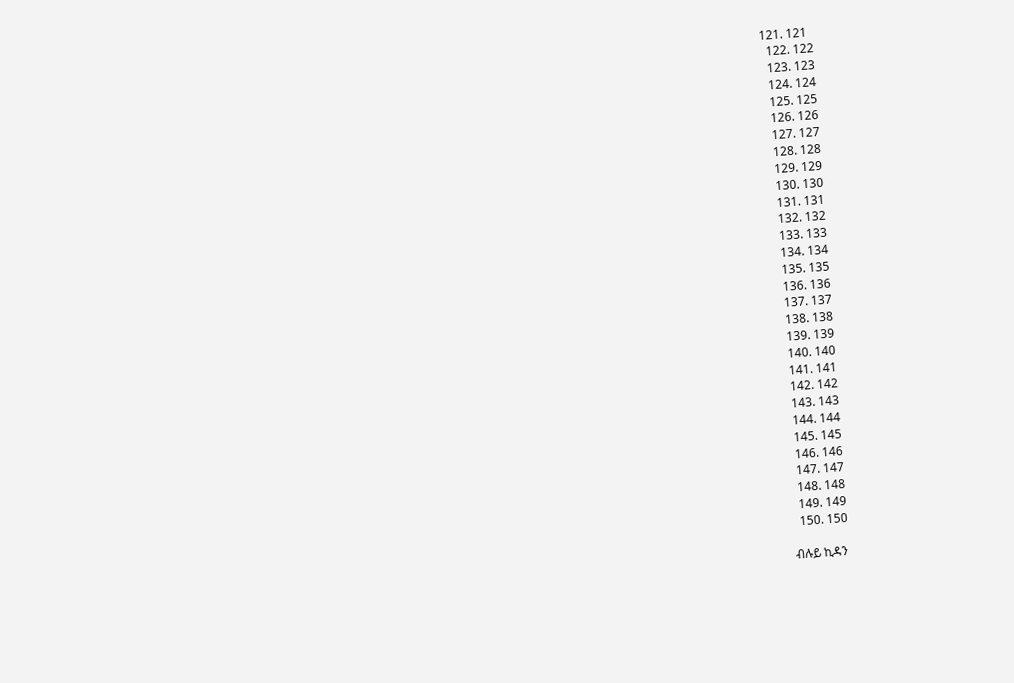121. 121
  122. 122
  123. 123
  124. 124
  125. 125
  126. 126
  127. 127
  128. 128
  129. 129
  130. 130
  131. 131
  132. 132
  133. 133
  134. 134
  135. 135
  136. 136
  137. 137
  138. 138
  139. 139
  140. 140
  141. 141
  142. 142
  143. 143
  144. 144
  145. 145
  146. 146
  147. 147
  148. 148
  149. 149
  150. 150

ብሉይ ኪዳን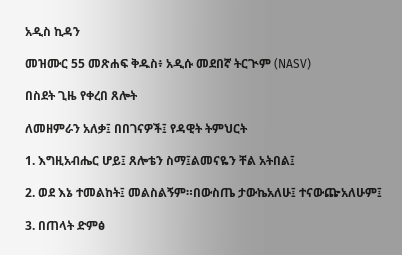አዲስ ኪዳን

መዝሙር 55 መጽሐፍ ቅዱስ፥ አዲሱ መደበኛ ትርጒም (NASV)

በስደት ጊዜ የቀረበ ጸሎት

ለመዘምራን አለቃ፤ በበገናዎች፤ የዳዊት ትምህርት

1. እግዚአብሔር ሆይ፤ ጸሎቴን ስማ፤ልመናዬን ቸል አትበል፤

2. ወደ እኔ ተመልከት፤ መልስልኝም።በውስጤ ታውኬአለሁ፤ ተናውጬአለሁም፤

3. በጠላት ድምፅ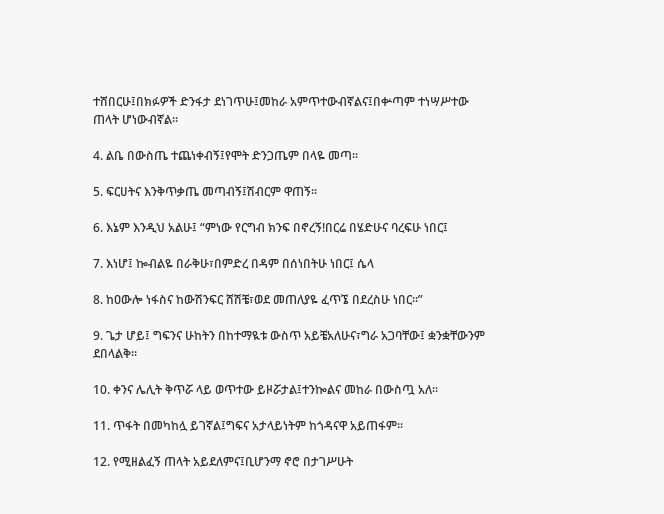ተሸበርሁ፤በክፉዎች ድንፋታ ደነገጥሁ፤መከራ አምጥተውብኛልና፤በቍጣም ተነሣሥተው ጠላት ሆነውብኛል።

4. ልቤ በውስጤ ተጨነቀብኝ፤የሞት ድንጋጤም በላዬ መጣ።

5. ፍርሀትና እንቅጥቃጤ መጣብኝ፤ሽብርም ዋጠኝ።

6. እኔም እንዲህ አልሁ፤ “ምነው የርግብ ክንፍ በኖረኝ!በርሬ በሄድሁና ባረፍሁ ነበር፤

7. እነሆ፤ ኰብልዬ በራቅሁ፣በምድረ በዳም በሰነበትሁ ነበር፤ ሴላ

8. ከዐውሎ ነፋስና ከውሽንፍር ሸሽቼ፣ወደ መጠለያዬ ፈጥኜ በደረስሁ ነበር።”

9. ጌታ ሆይ፤ ግፍንና ሁከትን በከተማዪቱ ውስጥ አይቼአለሁና፣ግራ አጋባቸው፤ ቋንቋቸውንም ደበላልቅ።

10. ቀንና ሌሊት ቅጥሯ ላይ ወጥተው ይዞሯታል፤ተንኰልና መከራ በውስጧ አለ።

11. ጥፋት በመካከሏ ይገኛል፤ግፍና አታላይነትም ከጎዳናዋ አይጠፋም።

12. የሚዘልፈኝ ጠላት አይደለምና፤ቢሆንማ ኖሮ በታገሥሁት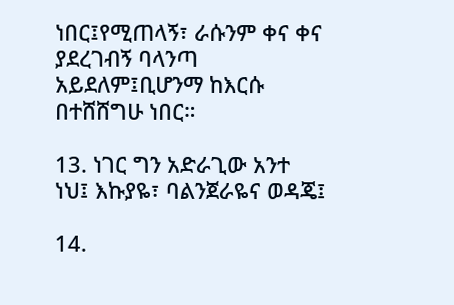ነበር፤የሚጠላኝ፣ ራሱንም ቀና ቀና ያደረገብኝ ባላንጣ አይደለም፤ቢሆንማ ከእርሱ በተሸሸግሁ ነበር።

13. ነገር ግን አድራጊው አንተ ነህ፤ እኩያዬ፣ ባልንጀራዬና ወዳጄ፤

14.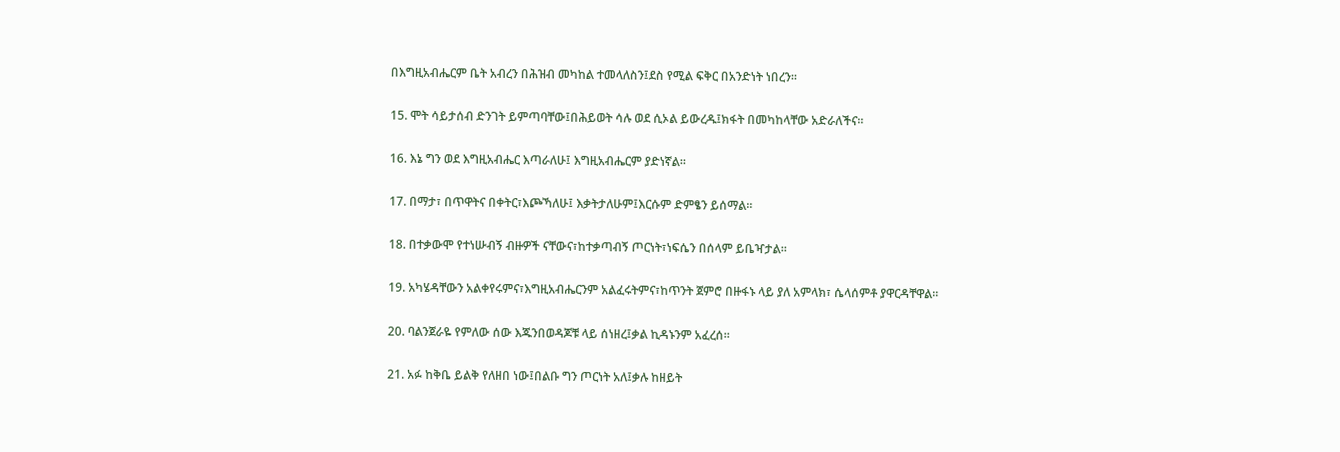በእግዚአብሔርም ቤት አብረን በሕዝብ መካከል ተመላለስን፤ደስ የሚል ፍቅር በአንድነት ነበረን።

15. ሞት ሳይታሰብ ድንገት ይምጣባቸው፤በሕይወት ሳሉ ወደ ሲኦል ይውረዱ፤ክፋት በመካከላቸው አድራለችና።

16. እኔ ግን ወደ እግዚአብሔር እጣራለሁ፤ እግዚአብሔርም ያድነኛል።

17. በማታ፣ በጥዋትና በቀትር፣እጮኻለሁ፤ እቃትታለሁም፤እርሱም ድምፄን ይሰማል።

18. በተቃውሞ የተነሡብኝ ብዙዎች ናቸውና፣ከተቃጣብኝ ጦርነት፣ነፍሴን በሰላም ይቤዣታል።

19. አካሄዳቸውን አልቀየሩምና፣እግዚአብሔርንም አልፈሩትምና፣ከጥንት ጀምሮ በዙፋኑ ላይ ያለ አምላክ፣ ሴላሰምቶ ያዋርዳቸዋል።

20. ባልንጀራዬ የምለው ሰው እጁንበወዳጆቹ ላይ ሰነዘረ፤ቃል ኪዳኑንም አፈረሰ።

21. አፉ ከቅቤ ይልቅ የለዘበ ነው፤በልቡ ግን ጦርነት አለ፤ቃሉ ከዘይት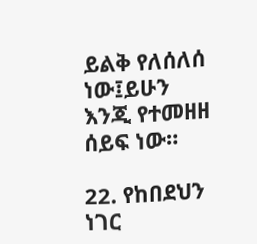ይልቅ የለሰለሰ ነው፤ይሁን እንጂ የተመዘዘ ሰይፍ ነው።

22. የከበደህን ነገር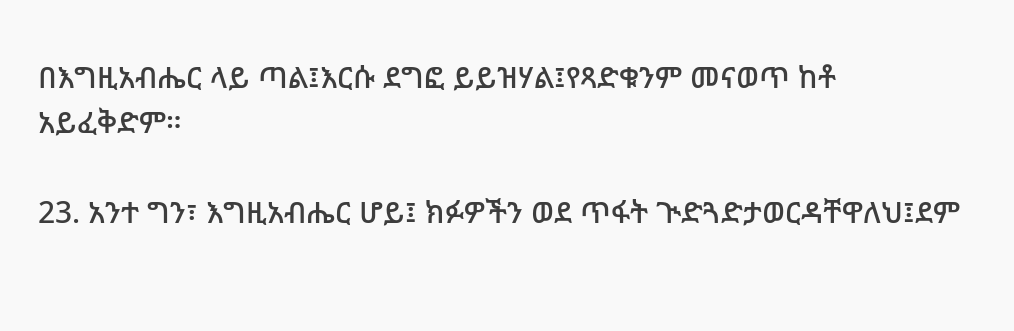በእግዚአብሔር ላይ ጣል፤እርሱ ደግፎ ይይዝሃል፤የጻድቁንም መናወጥ ከቶ አይፈቅድም።

23. አንተ ግን፣ እግዚአብሔር ሆይ፤ ክፉዎችን ወደ ጥፋት ጒድጓድታወርዳቸዋለህ፤ደም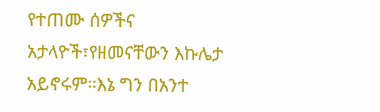የተጠሙ ሰዎችና አታላዮች፣የዘመናቸውን እኩሌታ አይኖሩም።እኔ ግን በአንተ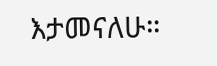እታመናለሁ።